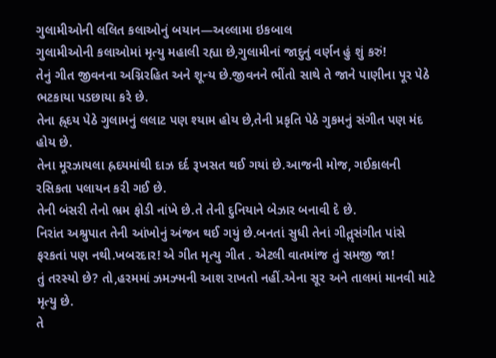ગુલામીઓની લલિત કલાઓનું બયાન—અલ્લામા ઇકબાલ
ગુલામીઓની કલાઓમાં મૃત્યુ મહાલી રહ્યા છે,ગુલામીનાં જાદુનું વર્ણન હું શું કરું!
તેનું ગીત જીવનના અગ્નિરહિત અને શૂન્ય છે.જીવનને ભીંતો સાથે તે જાને પાણીના પૂર પેઠે ભટકાયા પડછાયા કરે છે.
તેના હ્ર્દય પેઠે ગુલામનું લલાટ પણ શ્યામ હોય છે,તેની પ્રકૃતિ પેઠે ગુકમનું સંગીત પણ મંદ હોય છે.
તેના મૂરઝાયલા હ્રદયમાંથી દાઝ દર્દ રૂખસત થઈ ગયાં છે.આજની મોજ, ગઈકાલની રસિકતા પલાયન કરી ગઈ છે.
તેની બંસરી તેનો ભ્રમ ફોડી નાંખે છે.તે તેની દુનિયાને બેઝાર બનાવી દે છે.
નિરાંત અશ્રુપાત તેની આંખોનું અંજન થઈ ગયું છે.બનતાં સુધી તેનાં ગીતૢસંગીત પાંસે ફરકતાં પણ નથી.ખબરદાર! એ ગીત મૃત્યુ ગીત . એટલી વાતમાંજ તું સમજી જા!
તું તરસ્યો છે? તો,હરમમાં ઝમઝ્મની આશ રાખતો નહીં.એના સૂર અને તાલમાં માનવી માટે મૃત્યુ છે.
તે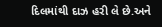દિલમાંથી દાઝ હરી લે છે.અને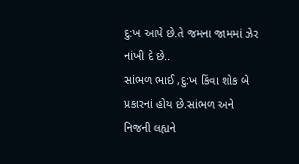દુ:ખ આપે છે.તે જમના જામમાં ઝેર નાંખી દે છે..
સાંભળ ભાઈ ,દુ:ખ કિંવા શોક બે પ્રકારનાં હોય છે.સાંભળ અને નિજની લહ્યને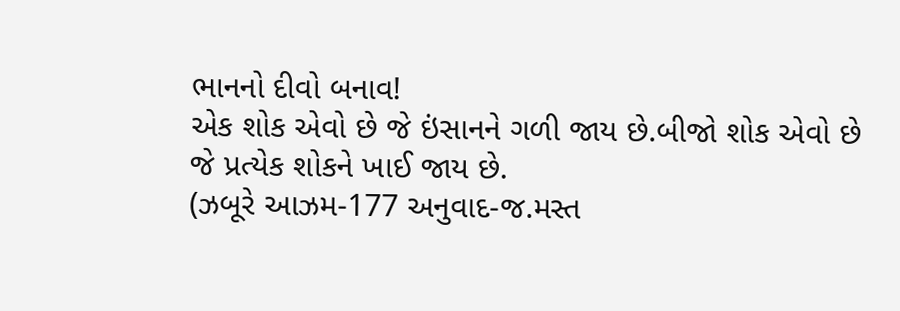ભાનનો દીવો બનાવ!
એક શોક એવો છે જે ઇંસાનને ગળી જાય છે.બીજો શોક એવો છે જે પ્રત્યેક શોકને ખાઈ જાય છે.
(ઝબૂરે આઝમ-177 અનુવાદ-જ.મસ્ત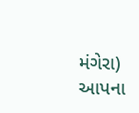મંગેરા)
આપના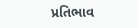પ્રતિભાવ